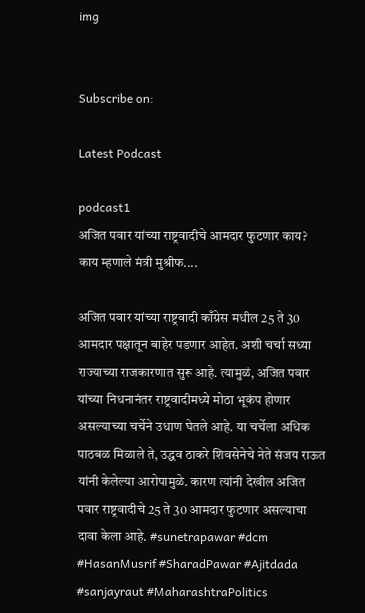img


Subscribe on:

Latest Podcast

podcast1
अजित पवार यांच्या राष्ट्रवादीचे आमदार फुटणार काय? काय म्हणाले मंत्री मुश्रीफ....

अजित पवार यांच्या राष्ट्रवादी काँग्रेस मधील 25 ते 30 आमदार पक्षातून बाहेर पडणार आहेत. अशी चर्चा सध्या राज्याच्या राजकारणात सुरू आहे. त्यामुळं, अजित पवार यांच्या निधनानंतर राष्ट्रवादीमध्ये मोठा भूकंप होणार असल्याच्या चर्चेने उधाण घेतले आहे. या चर्चेला अधिक पाठबळ मिळाले ते, उद्धव ठाकरे शिवसेनेचे नेते संजय राऊत यांनी केलेल्या आरोपामुळे. कारण त्यांनी देखील अजित पवार राष्ट्रवादीचे 25 ते 30 आमदार फुटणार असल्याचा दावा केला आहे. #sunetrapawar #dcm #HasanMusrif #SharadPawar #Ajitdada #sanjayraut #MaharashtraPolitics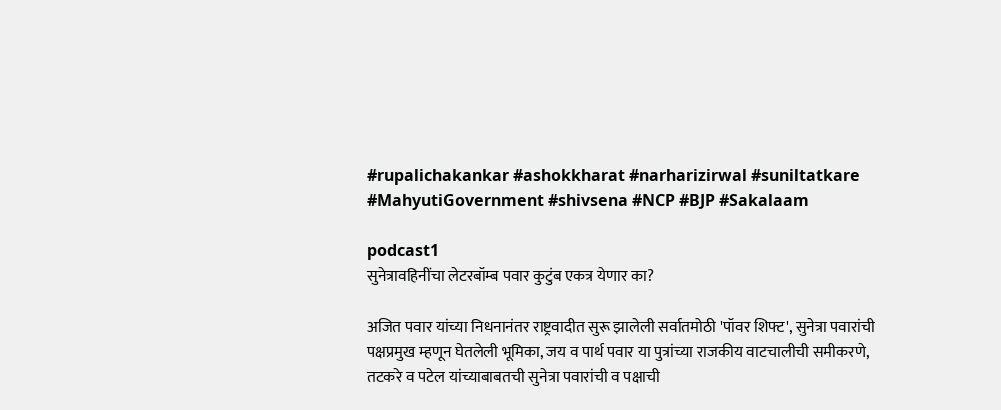#rupalichakankar #ashokkharat #narharizirwal #suniltatkare #MahyutiGovernment #shivsena #NCP #BJP #Sakalaam

podcast1
सुनेत्रावहिनींचा लेटरबॉम्ब पवार कुटुंब एकत्र येणार का?

अजित पवार यांच्या निधनानंतर राष्ट्रवादीत सुरू झालेली सर्वातमोठी 'पॉवर शिफ्ट', सुनेत्रा पवारांची पक्षप्रमुख म्हणून घेतलेली भूमिका, जय व पार्थ पवार या पुत्रांच्या राजकीय वाटचालीची समीकरणे, तटकरे व पटेल यांच्याबाबतची सुनेत्रा पवारांची व पक्षाची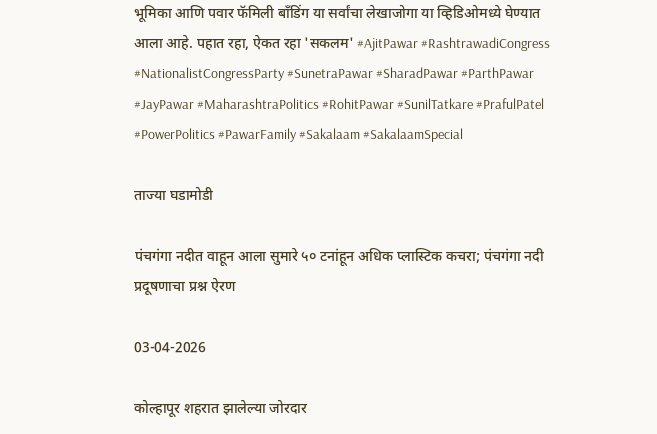भूमिका आणि पवार फॅमिली बाँडिंग या सर्वांचा लेखाजोगा या व्हिडिओमध्ये घेण्यात आला आहे. पहात रहा, ऐकत रहा 'सकलम' #AjitPawar #RashtrawadiCongress #NationalistCongressParty #SunetraPawar #SharadPawar #ParthPawar #JayPawar #MaharashtraPolitics #RohitPawar #SunilTatkare #PrafulPatel #PowerPolitics #PawarFamily #Sakalaam #SakalaamSpecial

ताज्या घडामोडी

पंचगंगा नदीत वाहून आला सुमारे ५० टनांहून अधिक प्लास्टिक कचरा; पंचगंगा नदी प्रदूषणाचा प्रश्न ऐरण

03-04-2026

कोल्हापूर शहरात झालेल्या जोरदार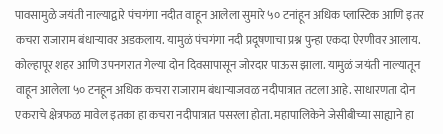पावसामुळे जयंती नाल्याद्वारे पंचगंगा नदीत वाहून आलेला सुमारे ५० टनांहून अधिक प्लास्टिक आणि इतर कचरा राजाराम बंधाऱ्यावर अडकलाय. यामुळं पंचगंगा नदी प्रदूषणाचा प्रश्न पुन्हा एकदा ऐरणीवर आलाय. कोल्हापूर शहर आणि उपनगरात गेल्या दोन दिवसापासून जोरदार पाऊस झाला. यामुळं जयंती नाल्यातून वाहून आलेला ५० टनहून अधिक कचरा राजाराम बंधाऱ्याजवळ नदीपात्रात तटला आहे. साधारणता दोन एकराचे क्षेत्रफळ मावेल इतका हा कचरा नदीपात्रात पसरला होता. महापालिकेने जेसीबीच्या साह्याने हा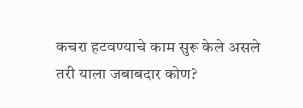कचरा हटवण्याचे काम सुरू केले असले तरी याला जबाबदार कोण?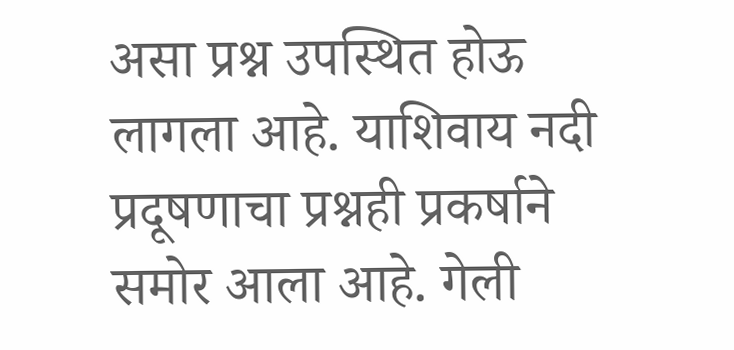असा प्रश्न उपस्थित होऊ लागला आहे. याशिवाय नदी प्रदूषणाचा प्रश्नही प्रकर्षाने समोर आला आहे. गेली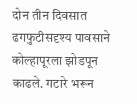दोन तीन दिवसात ढगफुटीसदृश्य पावसाने कोल्हापूरला झोडपून काढले. गटारे भरून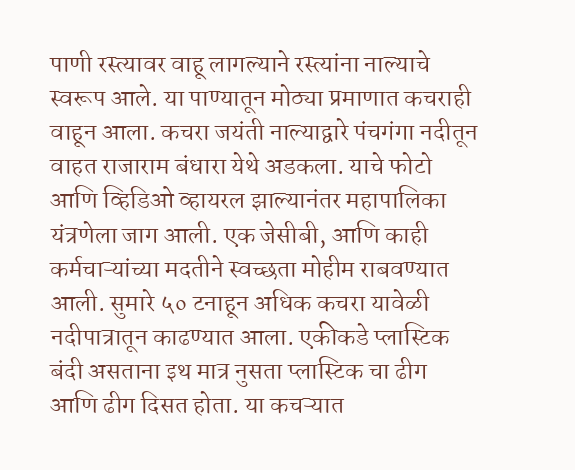पाणी रस्त्यावर वाहू लागल्याने रस्त्यांना नाल्याचे स्वरूप आले. या पाण्यातून मोठ्या प्रमाणात कचराही वाहून आला. कचरा जयंती नाल्याद्वारे पंचगंगा नदीतून वाहत राजाराम बंधारा येथे अडकला. याचे फोटो आणि व्हिडिओ व्हायरल झाल्यानंतर महापालिका यंत्रणेला जाग आली. एक जेसीबी, आणि काही कर्मचाऱ्यांच्या मदतीने स्वच्छता मोहीम राबवण्यात आली. सुमारे ५० टनाहून अधिक कचरा यावेळी नदीपात्रातून काढण्यात आला. एकीकडे प्लास्टिक बंदी असताना इथ मात्र नुसता प्लास्टिक चा ढीग आणि ढीग दिसत होता. या कचऱ्यात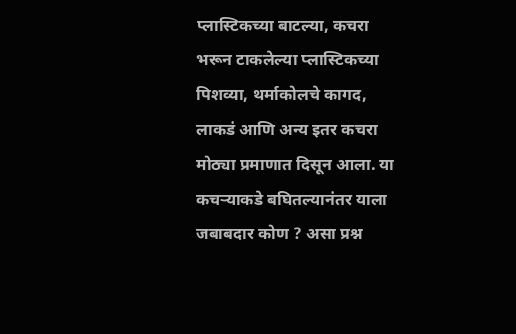प्लास्टिकच्या बाटल्या, कचरा भरून टाकलेल्या प्लास्टिकच्या पिशव्या, थर्माकोलचे कागद, लाकडं आणि अन्य इतर कचरा मोठ्या प्रमाणात दिसून आला. या कचऱ्याकडे बघितल्यानंतर याला जबाबदार कोण ? असा प्रश्न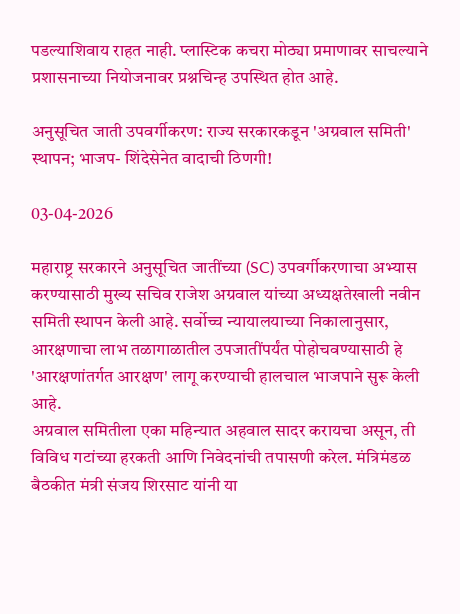पडल्याशिवाय राहत नाही. प्लास्टिक कचरा मोठ्या प्रमाणावर साचल्याने प्रशासनाच्या नियोजनावर प्रश्नचिन्ह उपस्थित होत आहे.

अनुसूचित जाती उपवर्गीकरण: राज्य सरकारकडून 'अग्रवाल समिती' स्थापन; भाजप- शिंदेसेनेत वादाची ठिणगी!

03-04-2026

महाराष्ट्र सरकारने अनुसूचित जातींच्या (SC) उपवर्गीकरणाचा अभ्यास करण्यासाठी मुख्य सचिव राजेश अग्रवाल यांच्या अध्यक्षतेखाली नवीन समिती स्थापन केली आहे. सर्वोच्च न्यायालयाच्या निकालानुसार, आरक्षणाचा लाभ तळागाळातील उपजातींपर्यंत पोहोचवण्यासाठी हे 'आरक्षणांतर्गत आरक्षण' लागू करण्याची हालचाल भाजपाने सुरू केली आहे.
अग्रवाल समितीला एका महिन्यात अहवाल सादर करायचा असून, ती विविध गटांच्या हरकती आणि निवेदनांची तपासणी करेल. मंत्रिमंडळ बैठकीत मंत्री संजय शिरसाट यांनी या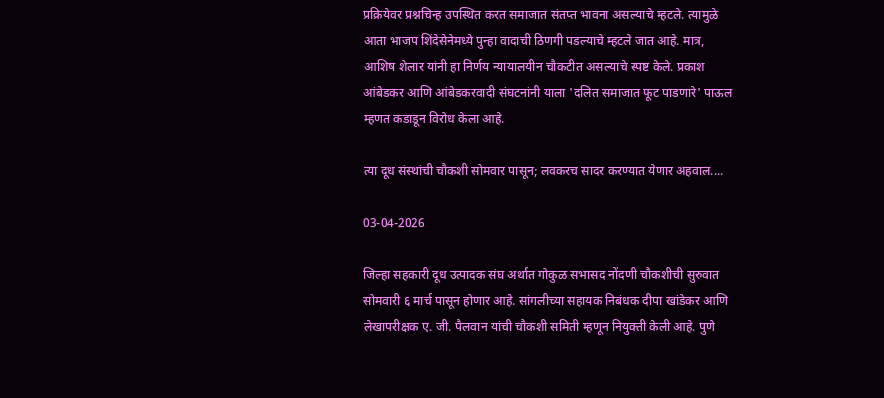प्रक्रियेवर प्रश्नचिन्ह उपस्थित करत समाजात संतप्त भावना असल्याचे म्हटले. त्यामुळे आता भाजप शिंदेसेनेमध्ये पुन्हा वादाची ठिणगी पडल्याचे म्हटले जात आहे. मात्र, आशिष शेलार यांनी हा निर्णय न्यायालयीन चौकटीत असल्याचे स्पष्ट केले. प्रकाश आंबेडकर आणि आंबेडकरवादी संघटनांनी याला 'दलित समाजात फूट पाडणारे' पाऊल म्हणत कडाडून विरोध केला आहे.

त्या दूध संस्थांची चौकशी सोमवार पासून; लवकरच सादर करण्यात येणार अहवाल....

03-04-2026

जिल्हा सहकारी दूध उत्पादक संघ अर्थात गोकुळ सभासद नोंदणी चौकशीची सुरुवात सोमवारी ६ मार्च पासून होणार आहे. सांगलीच्या सहायक निबंधक दीपा खांडेकर आणि लेखापरीक्षक ए. जी. पैलवान यांची चौकशी समिती म्हणून नियुक्ती केली आहे. पुणे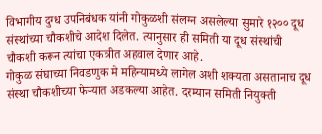विभागीय दुग्ध उपनिबंधक यांनी गोकुळशी संलग्न असलेल्या सुमारे १२०० दूध संस्थांच्या चौकशीचे आदेश दिलेत. त्यानुसार ही समिती या दूध संस्थांची चौकशी करून त्यांचा एकत्रीत अहवाल देणार आहे.
गोकुळ संघाच्या निवडणुक मे महिन्यामध्ये लागेल अशी शक्यता असतानाच दूध संस्था चौकशीच्या फेऱ्यात अडकल्या आहेत. दरम्यान समिती नियुक्ती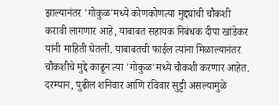झाल्यानंतर 'गोकुळ'मध्ये कोणकोणत्या मुद्द्यांची चौकशी करावी लागणार आहे, याबाबत सहायक निबंधक दीपा खांडेकर यांनी माहिती घेतली. याबाबतची फाईल त्यांना मिळाल्यानंतर चौकशीचे मुद्दे काढून त्या 'गोकुळ'मध्ये चौकशी करणार आहेत. दरम्यान, पुढील शनिवार आणि रविवार सुट्टी असल्यामुळे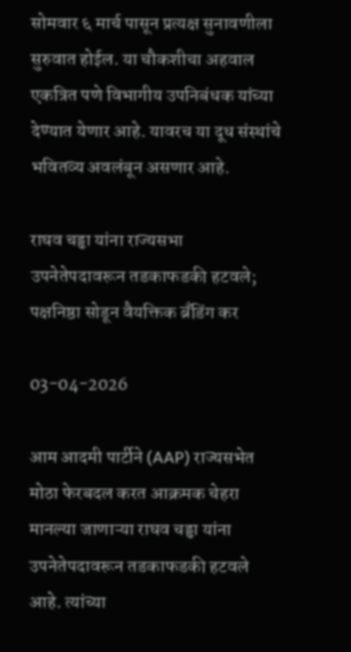सोमवार ६ मार्च पासून प्रत्यक्ष सुनावणीला सुरुवात होईल. या चौकशीचा अहवाल एकत्रित पणे विभागीय उपनिबंधक यांच्या देण्यात येणार आहे. यावरच या दूध संस्थांचे भवितव्य अवलंबून असणार आहे.

राघव चड्ढा यांना राज्यसभा उपनेतेपदावरून तडकाफडकी हटवले; पक्षनिष्ठा सोडून वैयक्तिक ब्रँडिंग कर

03-04-2026

आम आदमी पार्टीने (AAP) राज्यसभेत मोठा फेरबदल करत आक्रमक चेहरा मानल्या जाणाऱ्या राघव चड्ढा यांना उपनेतेपदावरून तडकाफडकी हटवले आहे. त्यांच्या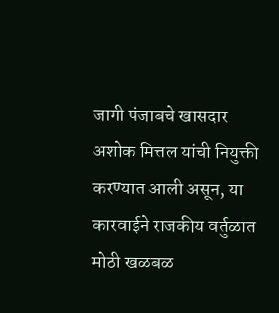जागी पंजाबचे खासदार अशोक मित्तल यांची नियुक्ती करण्यात आली असून, या कारवाईने राजकीय वर्तुळात मोठी खळबळ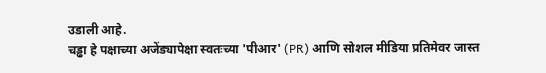उडाली आहे.
चड्ढा हे पक्षाच्या अजेंड्यापेक्षा स्वतःच्या 'पीआर' (PR) आणि सोशल मीडिया प्रतिमेवर जास्त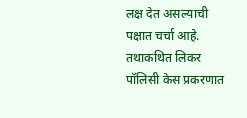लक्ष देत असल्याची पक्षात चर्चा आहे. तथाकथित लिकर पॉलिसी केस प्रकरणात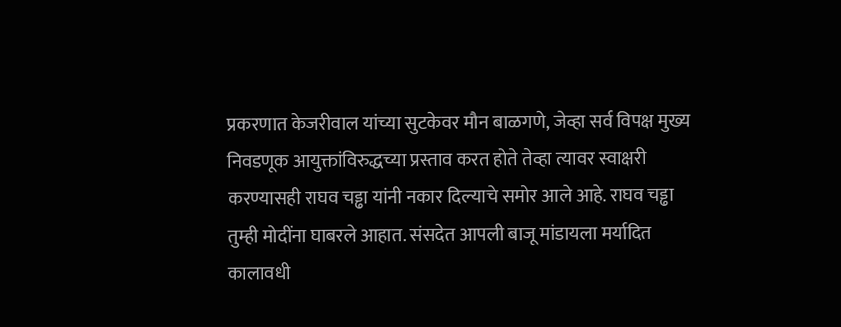प्रकरणात केजरीवाल यांच्या सुटकेवर मौन बाळगणे, जेव्हा सर्व विपक्ष मुख्य निवडणूक आयुक्तांविरुद्धच्या प्रस्ताव करत होते तेव्हा त्यावर स्वाक्षरी करण्यासही राघव चड्ढा यांनी नकार दिल्याचे समोर आले आहे. राघव चड्ढा तुम्ही मोदींना घाबरले आहात. संसदेत आपली बाजू मांडायला मर्यादित कालावधी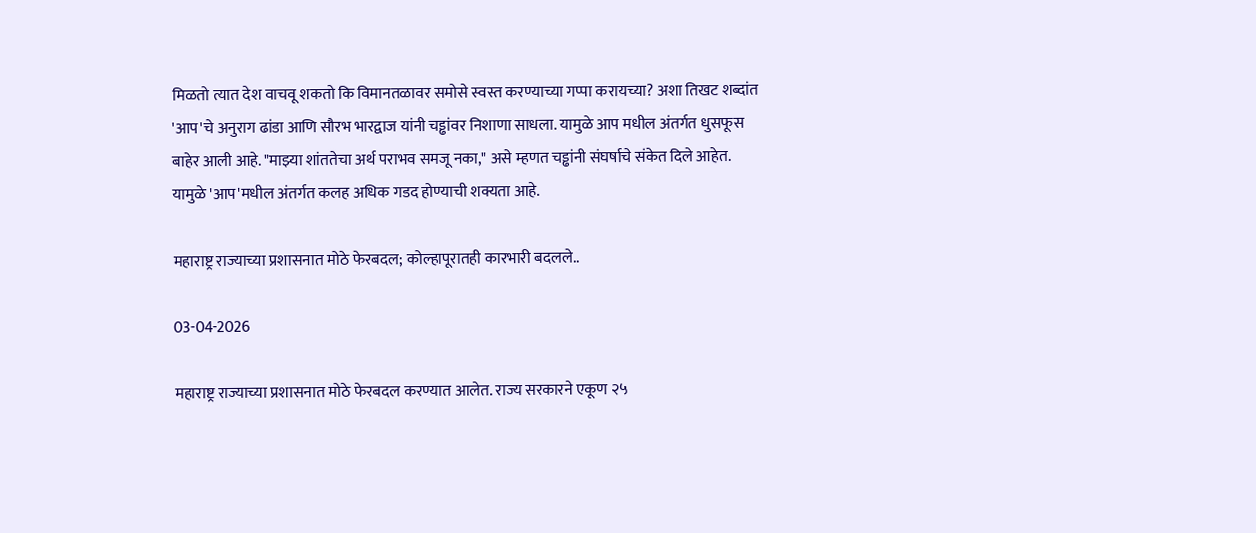मिळतो त्यात देश वाचवू शकतो कि विमानतळावर समोसे स्वस्त करण्याच्या गप्पा करायच्या? अशा तिखट शब्दांत 'आप'चे अनुराग ढांडा आणि सौरभ भारद्वाज यांनी चड्ढांवर निशाणा साधला. यामुळे आप मधील अंतर्गत धुसफूस बाहेर आली आहे. "माझ्या शांततेचा अर्थ पराभव समजू नका," असे म्हणत चड्ढांनी संघर्षाचे संकेत दिले आहेत. यामुळे 'आप'मधील अंतर्गत कलह अधिक गडद होण्याची शक्यता आहे.

महाराष्ट्र राज्याच्या प्रशासनात मोठे फेरबदल; कोल्हापूरातही कारभारी बदलले..

03-04-2026

महाराष्ट्र राज्याच्या प्रशासनात मोठे फेरबदल करण्यात आलेत. राज्य सरकारने एकूण २५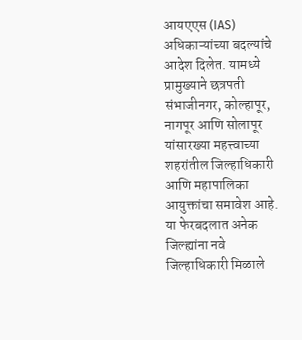आयएएस (IAS) अधिकाऱ्यांच्या बदल्यांचे आदेश दिलेत. यामध्ये प्रामुख्याने छत्रपती संभाजीनगर, कोल्हापूर, नागपूर आणि सोलापूर यांसारख्या महत्त्वाच्या शहरांतील जिल्हाधिकारी आणि महापालिका आयुक्तांचा समावेश आहे. या फेरबदलात अनेक जिल्ह्यांना नवे जिल्हाधिकारी मिळाले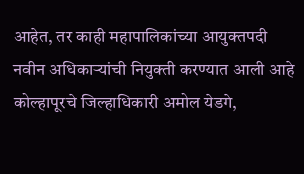आहेत, तर काही महापालिकांच्या आयुक्तपदी नवीन अधिकाऱ्यांची नियुक्ती करण्यात आली आहे
कोल्हापूरचे जिल्हाधिकारी अमोल येडगे,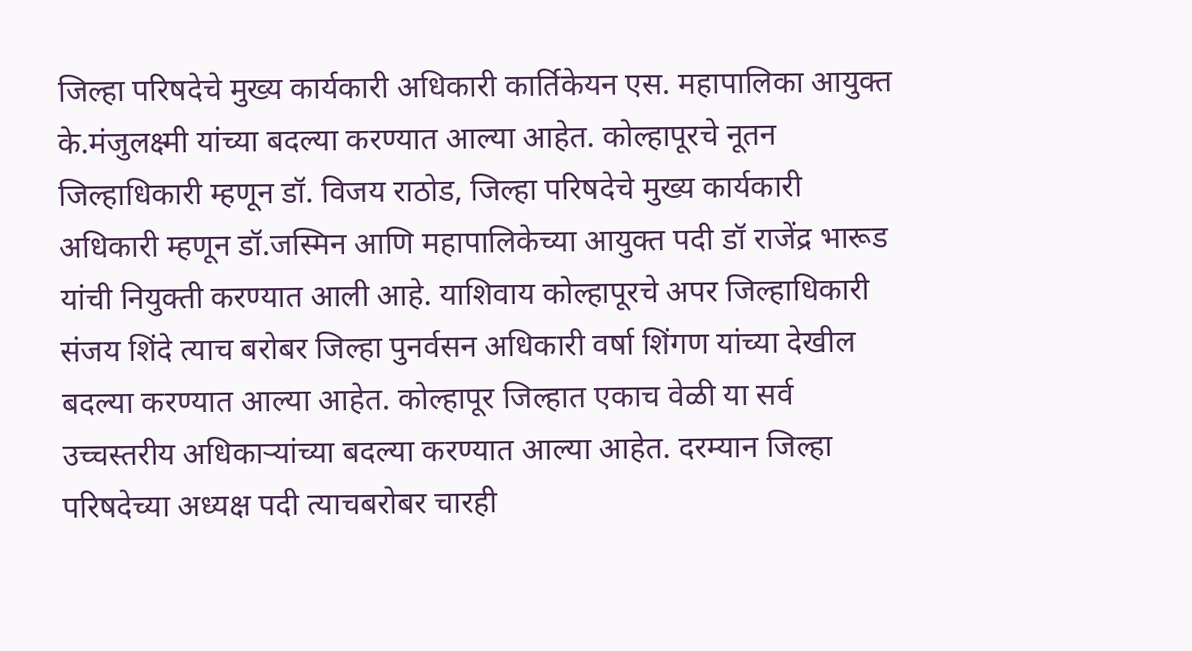जिल्हा परिषदेचे मुख्य कार्यकारी अधिकारी कार्तिकेयन एस. महापालिका आयुक्त के.मंजुलक्ष्मी यांच्या बदल्या करण्यात आल्या आहेत. कोल्हापूरचे नूतन जिल्हाधिकारी म्हणून डॉ. विजय राठोड, जिल्हा परिषदेचे मुख्य कार्यकारी अधिकारी म्हणून डॉ.जस्मिन आणि महापालिकेच्या आयुक्त पदी डॉ राजेंद्र भारूड यांची नियुक्ती करण्यात आली आहे. याशिवाय कोल्हापूरचे अपर जिल्हाधिकारी संजय शिंदे त्याच बरोबर जिल्हा पुनर्वसन अधिकारी वर्षा शिंगण यांच्या देखील बदल्या करण्यात आल्या आहेत. कोल्हापूर जिल्हात एकाच वेळी या सर्व उच्चस्तरीय अधिकाऱ्यांच्या बदल्या करण्यात आल्या आहेत. दरम्यान जिल्हा परिषदेच्या अध्यक्ष पदी त्याचबरोबर चारही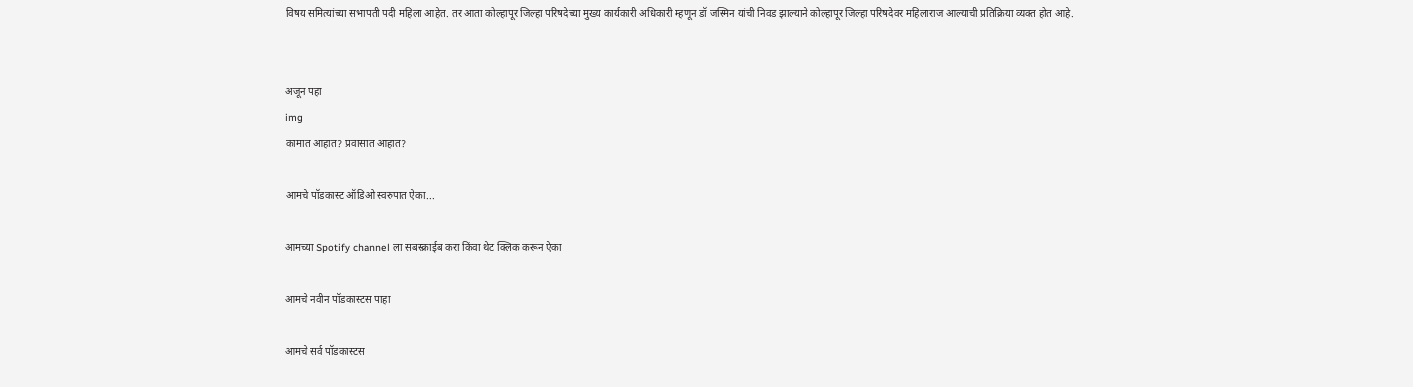विषय समित्यांच्या सभापती पदी महिला आहेत. तर आता कोल्हापूर जिल्हा परिषदेच्या मुख्य कार्यकारी अधिकारी म्हणून डॉ जस्मिन यांची निवड झाल्याने कोल्हापूर जिल्हा परिषदेवर महिलाराज आल्याची प्रतिक्रिया व्यक्त होत आहे.


अजून पहा
img
कामात आहात? प्रवासात आहात?

आमचे पॉडकास्ट ऑडिओ स्वरुपात ऐका...

आमच्या Spotify channel ला सबस्क्राईब करा किंवा थेट क्लिक करून ऐका

आमचे नवीन पॉडकास्टस पाहा

आमचे सर्व पॉडकास्टस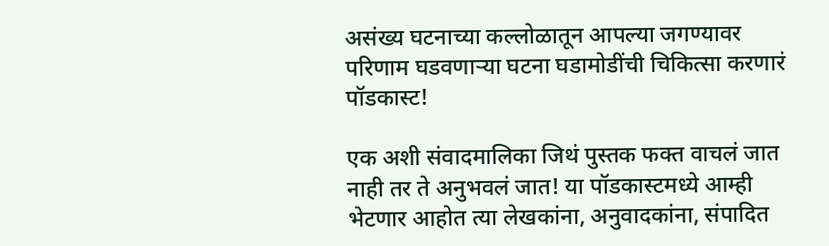असंख्य घटनाच्या कल्लोळातून आपल्या जगण्यावर परिणाम घडवणाऱ्या घटना घडामोडींची चिकित्सा करणारं पॉडकास्ट!

एक अशी संवादमालिका जिथं पुस्तक फक्त वाचलं जात नाही तर ते अनुभवलं जात! या पॉडकास्टमध्ये आम्ही भेटणार आहोत त्या लेखकांना, अनुवादकांना, संपादित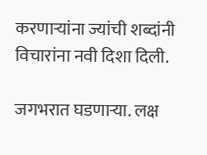करणाऱ्यांना ज्यांची शब्दांनी विचारांना नवी दिशा दिली.

जगभरात घडणाऱ्या. लक्ष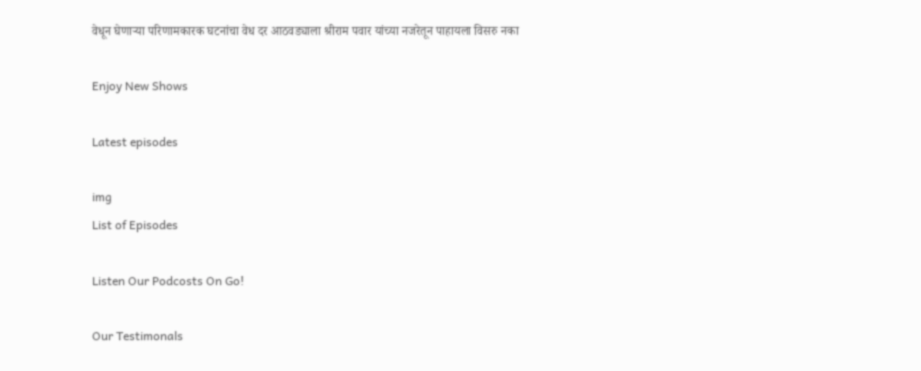वेधून घेणाऱ्या परिणामकारक घटनांचा वेध दर आठवड्याला श्रीराम पवार यांच्या नजरेतून पाहायला विसरु नका

Enjoy New Shows

Latest episodes

img
List of Episodes

Listen Our Podcosts On Go!

Our Testimonals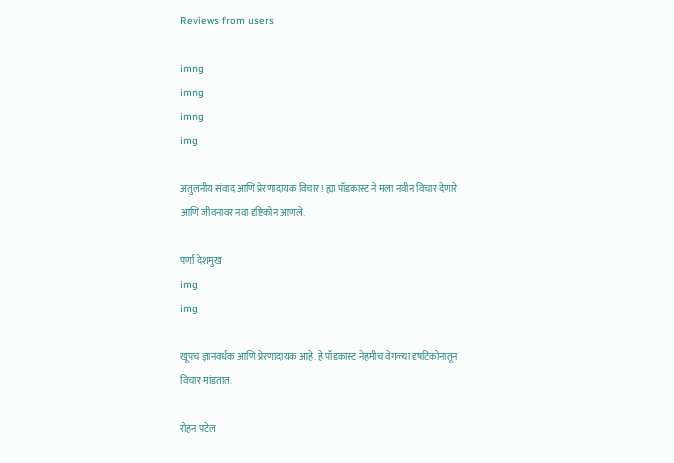Reviews from users

imng
imng
imng
img

अतुलनीय संवाद आणि प्रेरणादायक विचार! ह्या पॉडकास्ट ने मला नवीन विचार देणारे आणि जीवनावर नवा दृष्टिकोन आणले.

पर्णा देशमुख
img
img

खूपच ज्ञानवर्धक आणि प्रेरणादायक आहे. हे पॉडकास्ट नेहमीच वेगळ्या दृषटिकोनातून विचार मांडतात.

रोहन पटेल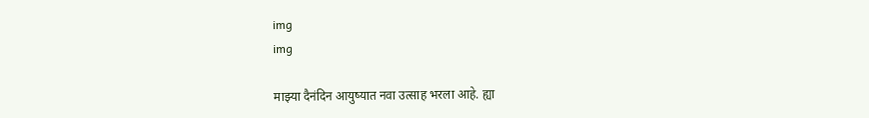img
img

माझ्या दैनंदिन आयुष्यात नवा उत्साह भरला आहे. ह्या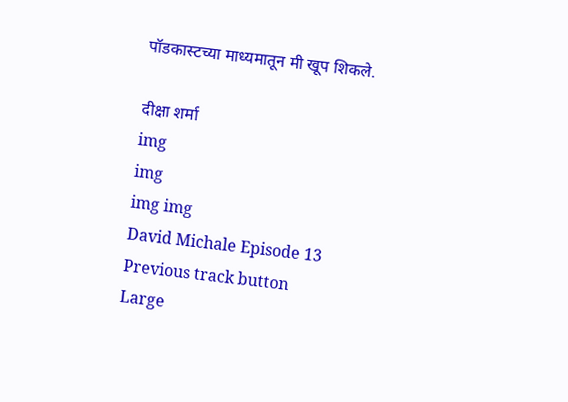पॉडकास्टच्या माध्यमातून मी खूप शिकले.

दीक्षा शर्मा
img
img
img img
David Michale Episode 13
Previous track button
Large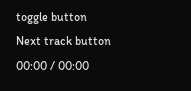toggle button
Next track button
00:00 / 00:00